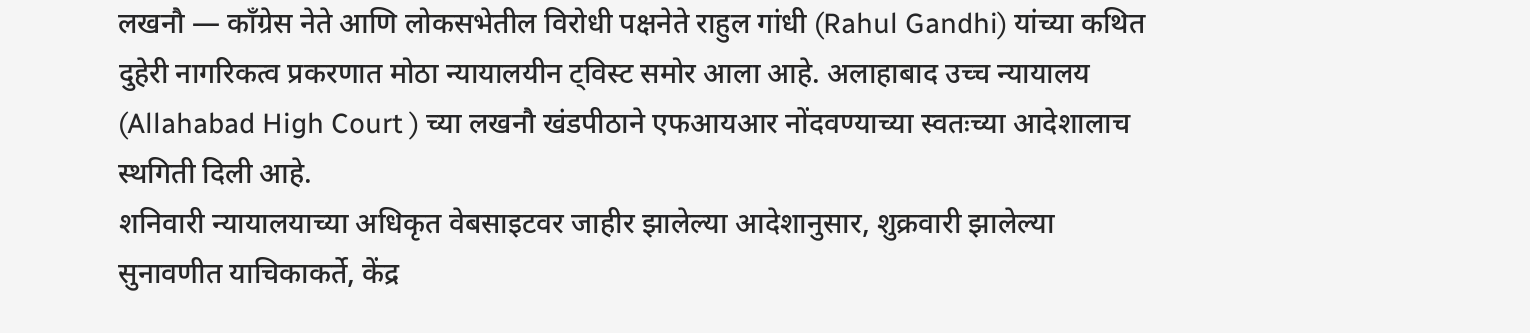लखनौ — काँग्रेस नेते आणि लोकसभेतील विरोधी पक्षनेते राहुल गांधी (Rahul Gandhi) यांच्या कथित दुहेरी नागरिकत्व प्रकरणात मोठा न्यायालयीन ट्विस्ट समोर आला आहे. अलाहाबाद उच्च न्यायालय (Allahabad High Court ) च्या लखनौ खंडपीठाने एफआयआर नोंदवण्याच्या स्वतःच्या आदेशालाच स्थगिती दिली आहे.
शनिवारी न्यायालयाच्या अधिकृत वेबसाइटवर जाहीर झालेल्या आदेशानुसार, शुक्रवारी झालेल्या सुनावणीत याचिकाकर्ते, केंद्र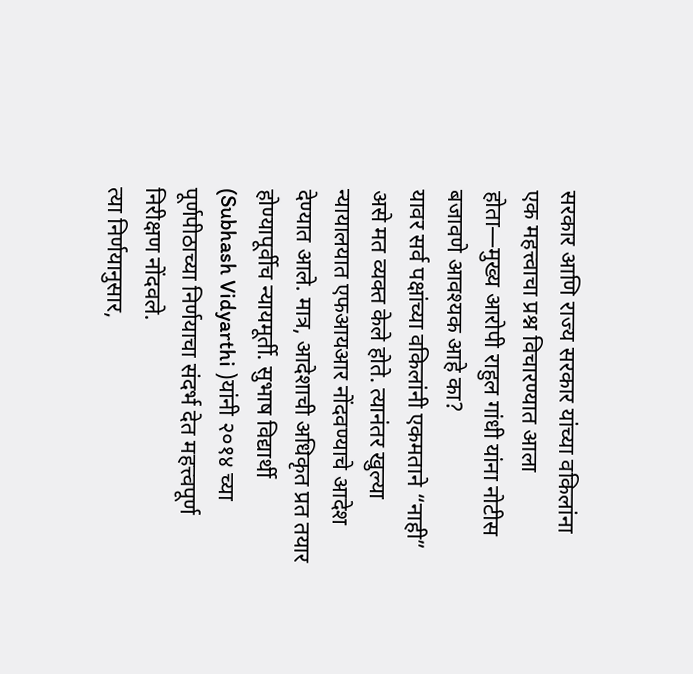सरकार आणि राज्य सरकार यांच्या वकिलांना एक महत्त्वाचा प्रश्न विचारण्यात आला होता—मुख्य आरोपी राहुल गांधी यांना नोटीस बजावणे आवश्यक आहे का?
यावर सर्व पक्षांच्या वकिलांनी एकमताने “नाही” असे मत व्यक्त केले होते. त्यानंतर खुल्या न्यायालयात एफआयआर नोंदवण्याचे आदेश देण्यात आले. मात्र, आदेशाची अधिकृत प्रत तयार होण्यापूर्वीच न्यायमूर्ती. सुभाष विद्यार्थी (Subhash Vidyarthi )यांनी २०१४ च्या पूर्णपीठाच्या निर्णयाचा संदर्भ देत महत्त्वपूर्ण निरीक्षण नोंदवले.
त्या निर्णयानुसार,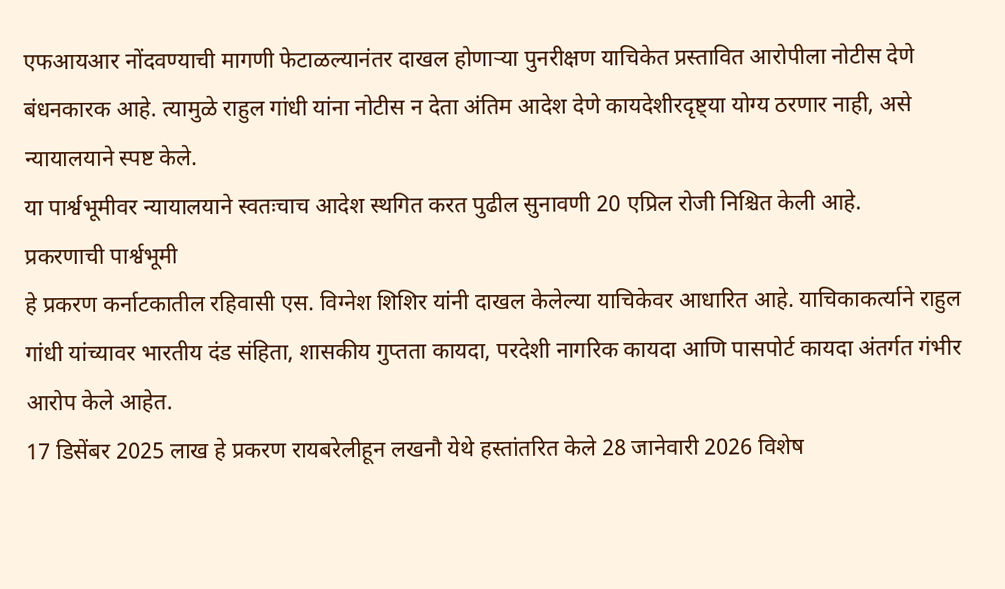एफआयआर नोंदवण्याची मागणी फेटाळल्यानंतर दाखल होणाऱ्या पुनरीक्षण याचिकेत प्रस्तावित आरोपीला नोटीस देणे बंधनकारक आहे. त्यामुळे राहुल गांधी यांना नोटीस न देता अंतिम आदेश देणे कायदेशीरदृष्ट्या योग्य ठरणार नाही, असे न्यायालयाने स्पष्ट केले.
या पार्श्वभूमीवर न्यायालयाने स्वतःचाच आदेश स्थगित करत पुढील सुनावणी 20 एप्रिल रोजी निश्चित केली आहे.
प्रकरणाची पार्श्वभूमी
हे प्रकरण कर्नाटकातील रहिवासी एस. विग्नेश शिशिर यांनी दाखल केलेल्या याचिकेवर आधारित आहे. याचिकाकर्त्याने राहुल गांधी यांच्यावर भारतीय दंड संहिता, शासकीय गुप्तता कायदा, परदेशी नागरिक कायदा आणि पासपोर्ट कायदा अंतर्गत गंभीर आरोप केले आहेत.
17 डिसेंबर 2025 लाख हे प्रकरण रायबरेलीहून लखनौ येथे हस्तांतरित केले 28 जानेवारी 2026 विशेष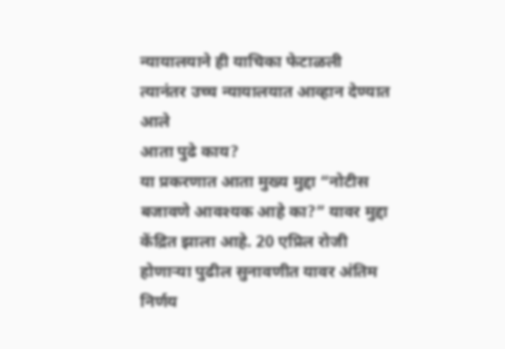न्यायालयाने ही याचिका फेटाळली
त्यानंतर उच्च न्यायालयात आव्हान देण्यात आले
आता पुढे काय?
या प्रकरणात आता मुख्य मुद्दा “नोटीस बजावणे आवश्यक आहे का?” यावर मुद्दा केंद्रित झाला आहे. 20 एप्रिल रोजी होणाऱ्या पुढील सुनावणीत यावर अंतिम निर्णय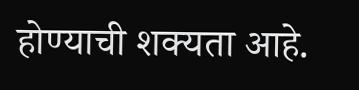होण्याची शक्यता आहे.